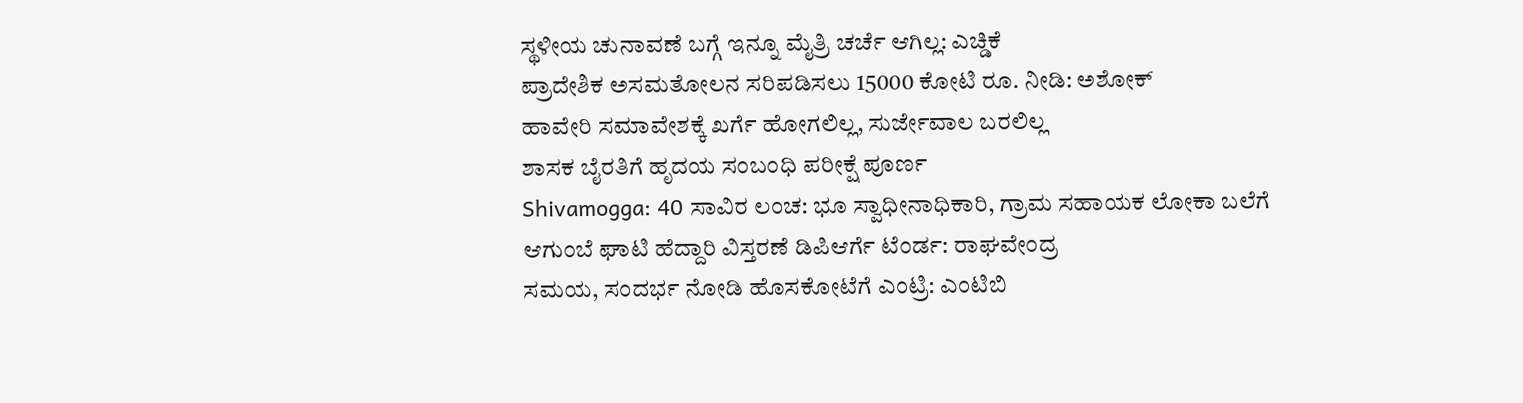ಸ್ಥಳೀಯ ಚುನಾವಣೆ ಬಗ್ಗೆ ಇನ್ನೂ ಮೈತ್ರಿ ಚರ್ಚೆ ಆಗಿಲ್ಲ: ಎಚ್ಡಿಕೆ
ಪ್ರಾದೇಶಿಕ ಅಸಮತೋಲನ ಸರಿಪಡಿಸಲು 15000 ಕೋಟಿ ರೂ. ನೀಡಿ: ಅಶೋಕ್
ಹಾವೇರಿ ಸಮಾವೇಶಕ್ಕೆ ಖರ್ಗೆ ಹೋಗಲಿಲ್ಲ, ಸುರ್ಜೇವಾಲ ಬರಲಿಲ್ಲ
ಶಾಸಕ ಬೈರತಿಗೆ ಹೃದಯ ಸಂಬಂಧಿ ಪರೀಕ್ಷೆ ಪೂರ್ಣ
Shivamogga: 40 ಸಾವಿರ ಲಂಚ: ಭೂ ಸ್ವಾಧೀನಾಧಿಕಾರಿ, ಗ್ರಾಮ ಸಹಾಯಕ ಲೋಕಾ ಬಲೆಗೆ
ಆಗುಂಬೆ ಘಾಟಿ ಹೆದ್ದಾರಿ ವಿಸ್ತರಣೆ ಡಿಪಿಆರ್ಗೆ ಟೆಂರ್ಡ: ರಾಘವೇಂದ್ರ
ಸಮಯ, ಸಂದರ್ಭ ನೋಡಿ ಹೊಸಕೋಟೆಗೆ ಎಂಟ್ರಿ: ಎಂಟಿಬಿ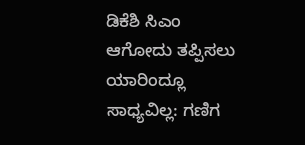ಡಿಕೆಶಿ ಸಿಎಂ ಆಗೋದು ತಪ್ಪಿಸಲು ಯಾರಿಂದ್ಲೂ ಸಾಧ್ಯವಿಲ್ಲ: ಗಣಿಗ